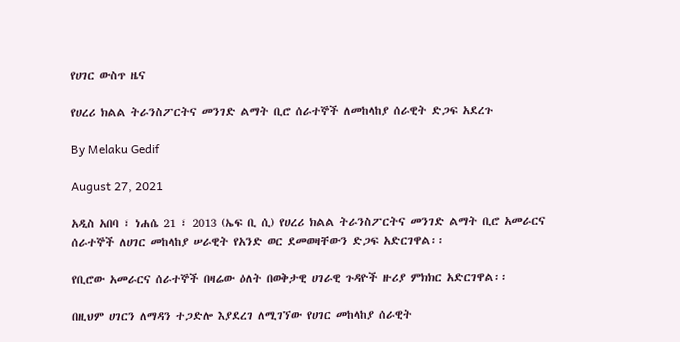የሀገር ውስጥ ዜና

የሀረሪ ክልል ትራንስፖርትና መንገድ ልማት ቢሮ ሰራተኞች ለመከላከያ ሰራዊት ድጋፍ አደረጉ

By Melaku Gedif

August 27, 2021

አዲስ አበባ ፣ ነሐሴ 21 ፣ 2013 (ኤፍ ቢ ሲ) የሀረሪ ክልል ትራንስፖርትና መንገድ ልማት ቢሮ አመራርና ሰራተኞች ለሀገር መከላከያ ሠራዊት የአንድ ወር ደመወዛቸውን ድጋፍ አድርገዋል፡፡

የቢሮው አመራርና ሰራተኞች በዛሬው ዕለት በወቅታዊ ሀገራዊ ጉዳዮች ዙሪያ ምክክር አድርገዋል፡፡

በዚህም ሀገርን ለማዳን ተጋድሎ እያደረገ ለሚገኘው የሀገር መከላከያ ሰራዊት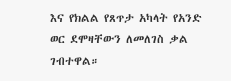እና የክልል የጸጥታ አካላት የአንድ ወር ደሞዛቸውን ለመለገስ ቃል ገብተዋል።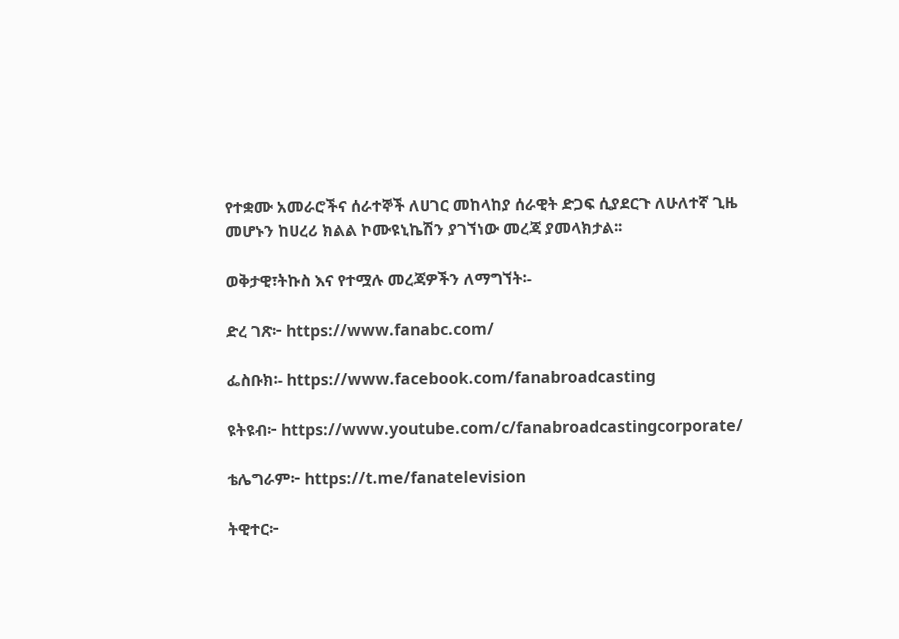የተቋሙ አመራሮችና ሰራተኞች ለሀገር መከላከያ ሰራዊት ድጋፍ ሲያደርጉ ለሁለተኛ ጊዜ መሆኑን ከሀረሪ ክልል ኮሙዩኒኬሽን ያገኘነው መረጃ ያመላክታል፡፡

ወቅታዊ፣ትኩስ እና የተሟሉ መረጃዎችን ለማግኘት፡-

ድረ ገጽ፦ https://www.fanabc.com/

ፌስቡክ፡- https://www.facebook.com/fanabroadcasting

ዩትዩብ፦ https://www.youtube.com/c/fanabroadcastingcorporate/

ቴሌግራም፦ https://t.me/fanatelevision

ትዊተር፦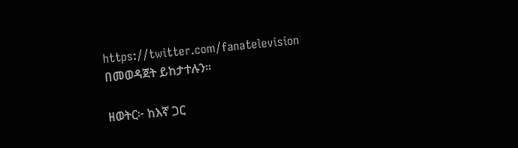https://twitter.com/fanatelevision በመወዳጀት ይከታተሉን፡፡

ዘወትር፦ ከእኛ ጋር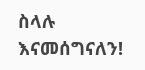ስላሉ እናመሰግናለን!